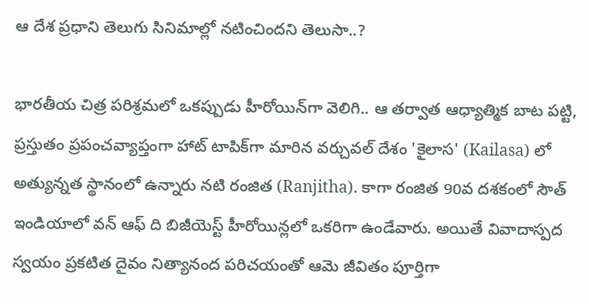ఆ దేశ ప్రధాని తెలుగు సినిమాల్లో నటించిందని తెలుసా..?

భారతీయ చిత్ర పరిశ్రమలో ఒకప్పుడు హీరోయిన్‌గా వెలిగి.. ఆ తర్వాత ఆధ్యాత్మిక బాట పట్టి, ప్రస్తుతం ప్రపంచవ్యాప్తంగా హాట్ టాపిక్‌గా మారిన వర్చువల్ దేశం 'కైలాస' (Kailasa) లో అత్యున్నత స్థానంలో ఉన్నారు నటి రంజిత (Ranjitha). కాగా రంజిత 90వ దశకంలో సౌత్ ఇండియాలో వన్ ఆఫ్ ది బిజీయెస్ట్ హీరోయిన్లలో ఒకరిగా ఉండేవారు. అయితే వివాదాస్పద స్వయం ప్రకటిత దైవం నిత్యానంద పరిచయంతో ఆమె జీవితం పూర్తిగా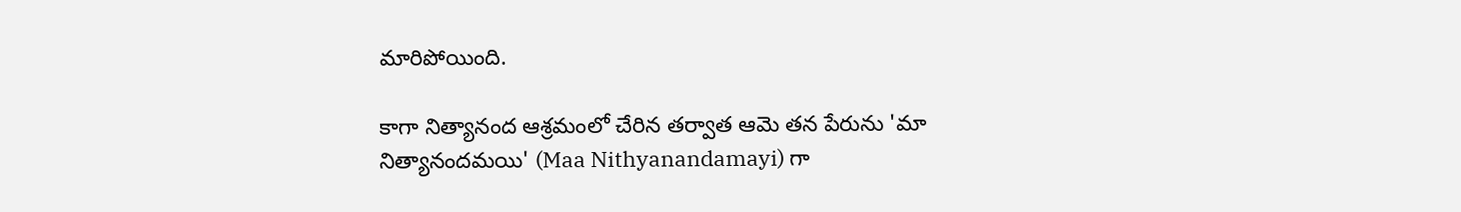మారిపోయింది.

కాగా నిత్యానంద ఆశ్రమంలో చేరిన తర్వాత ఆమె తన పేరును 'మా నిత్యానందమయి' (Maa Nithyanandamayi) గా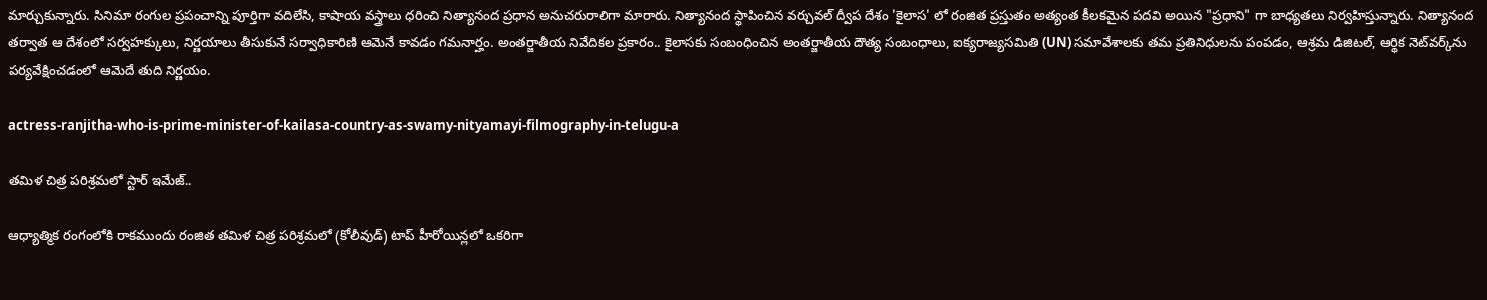మార్చుకున్నారు. సినిమా రంగుల ప్రపంచాన్ని పూర్తిగా వదిలేసి, కాషాయ వస్త్రాలు ధరించి నిత్యానంద ప్రధాన అనుచరురాలిగా మారారు. నిత్యానంద స్థాపించిన వర్చువల్ ద్వీప దేశం 'కైలాస' లో రంజిత ప్రస్తుతం అత్యంత కీలకమైన పదవి అయిన "ప్రధాని" గా బాధ్యతలు నిర్వహిస్తున్నారు. నిత్యానంద తర్వాత ఆ దేశంలో సర్వహక్కులు, నిర్ణయాలు తీసుకునే సర్వాధికారిణి ఆమెనే కావడం గమనార్హం. అంతర్జాతీయ నివేదికల ప్రకారం.. కైలాసకు సంబంధించిన అంతర్జాతీయ దౌత్య సంబంధాలు, ఐక్యరాజ్యసమితి (UN) సమావేశాలకు తమ ప్రతినిధులను పంపడం, ఆశ్రమ డిజిటల్, ఆర్థిక నెట్‌వర్క్‌ను పర్యవేక్షించడంలో ఆమెదే తుది నిర్ణయం.

actress-ranjitha-who-is-prime-minister-of-kailasa-country-as-swamy-nityamayi-filmography-in-telugu-a

తమిళ చిత్ర పరిశ్రమలో స్టార్ ఇమేజ్..

ఆధ్యాత్మిక రంగంలోకి రాకముందు రంజిత తమిళ చిత్ర పరిశ్రమలో (కోలీవుడ్) టాప్ హీరోయిన్లలో ఒకరిగా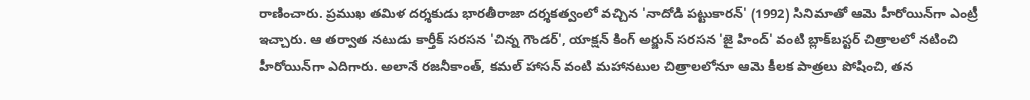రాణించారు. ప్రముఖ తమిళ దర్శకుడు భారతీరాజా దర్శకత్వంలో వచ్చిన 'నాదోడి పట్టుకారన్' (1992) సినిమాతో ఆమె హీరోయిన్‌గా ఎంట్రీ ఇచ్చారు. ఆ తర్వాత నటుడు కార్తీక్ సరసన 'చిన్న గౌండర్', యాక్షన్ కింగ్ అర్జున్ సరసన 'జై హింద్' వంటి బ్లాక్‌బస్టర్ చిత్రాలలో నటించి హీరోయిన్‌గా ఎదిగారు. అలానే రజనీకాంత్, కమల్ హాసన్ వంటి మహానటుల చిత్రాలలోనూ ఆమె కీలక పాత్రలు పోషించి, తన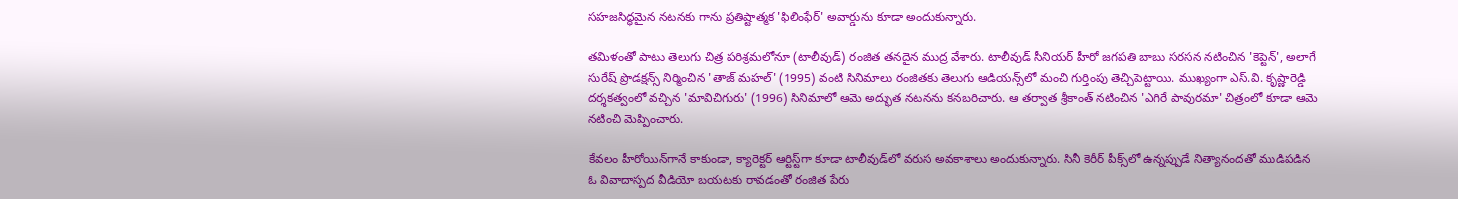సహజసిద్ధమైన నటనకు గాను ప్రతిష్టాత్మక 'ఫిలింఫేర్' అవార్డును కూడా అందుకున్నారు.

తమిళంతో పాటు తెలుగు చిత్ర పరిశ్రమలోనూ (టాలీవుడ్) రంజిత తనదైన ముద్ర వేశారు. టాలీవుడ్ సీనియర్ హీరో జగపతి బాబు సరసన నటించిన 'కెప్టెన్', అలాగే సురేష్ ప్రొడక్షన్స్ నిర్మించిన 'తాజ్ మహల్' (1995) వంటి సినిమాలు రంజితకు తెలుగు ఆడియన్స్‌లో మంచి గుర్తింపు తెచ్చిపెట్టాయి. ముఖ్యంగా ఎస్.వి. కృష్ణారెడ్డి దర్శకత్వంలో వచ్చిన 'మావిచిగురు' (1996) సినిమాలో ఆమె అద్భుత నటనను కనబరిచారు. ఆ తర్వాత శ్రీకాంత్ నటించిన 'ఎగిరే పావురమా' చిత్రంలో కూడా ఆమె నటించి మెప్పించారు.

కేవలం హీరోయిన్‌గానే కాకుండా, క్యారెక్టర్ ఆర్టిస్ట్‌గా కూడా టాలీవుడ్‌లో వరుస అవకాశాలు అందుకున్నారు. సినీ కెరీర్ పీక్స్‌లో ఉన్నప్పుడే నిత్యానందతో ముడిపడిన ఓ వివాదాస్పద వీడియో బయటకు రావడంతో రంజిత పేరు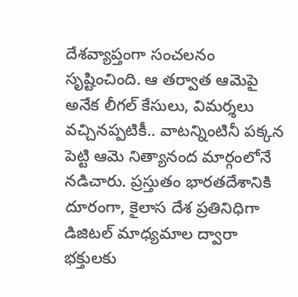దేశవ్యాప్తంగా సంచలనం సృష్టించింది. ఆ తర్వాత ఆమెపై అనేక లీగల్ కేసులు, విమర్శలు వచ్చినప్పటికీ.. వాటన్నింటినీ పక్కన పెట్టి ఆమె నిత్యానంద మార్గంలోనే నడిచారు. ప్రస్తుతం భారతదేశానికి దూరంగా, కైలాస దేశ ప్రతినిధిగా డిజిటల్ మాధ్యమాల ద్వారా భక్తులకు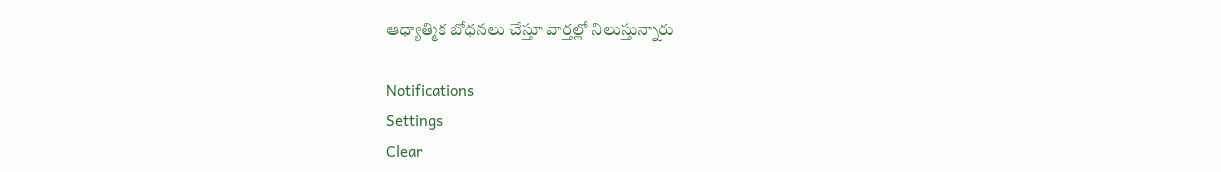ఆధ్యాత్మిక బోధనలు చేస్తూ వార్తల్లో నిలుస్తున్నారు

Notifications
Settings
Clear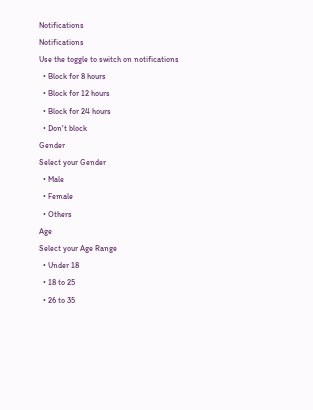Notifications
Notifications
Use the toggle to switch on notifications
  • Block for 8 hours
  • Block for 12 hours
  • Block for 24 hours
  • Don't block
Gender
Select your Gender
  • Male
  • Female
  • Others
Age
Select your Age Range
  • Under 18
  • 18 to 25
  • 26 to 35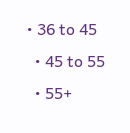• 36 to 45
  • 45 to 55
  • 55+